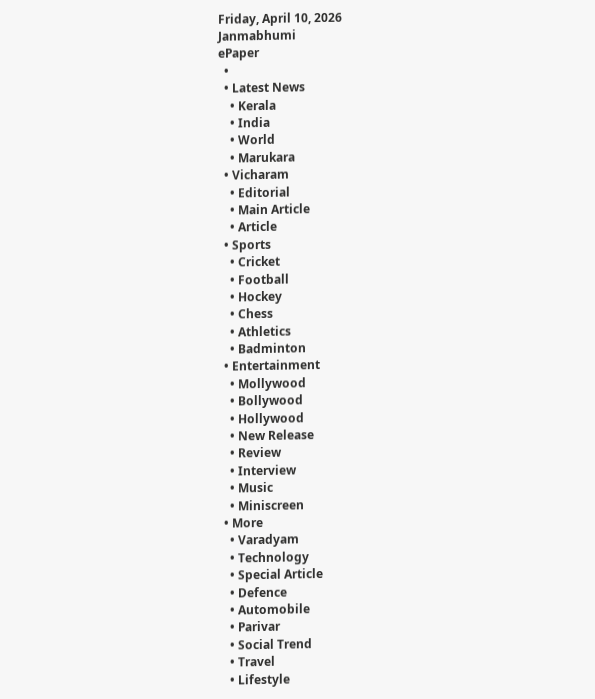Friday, April 10, 2026
Janmabhumi
ePaper
  •
  • Latest News
    • Kerala
    • India
    • World
    • Marukara
  • Vicharam
    • Editorial
    • Main Article
    • Article
  • Sports
    • Cricket
    • Football
    • Hockey
    • Chess
    • Athletics
    • Badminton
  • Entertainment
    • Mollywood
    • Bollywood
    • Hollywood
    • New Release
    • Review
    • Interview
    • Music
    • Miniscreen
  • More
    • Varadyam
    • Technology
    • Special Article
    • Defence
    • Automobile
    • Parivar
    • Social Trend
    • Travel
    • Lifestyle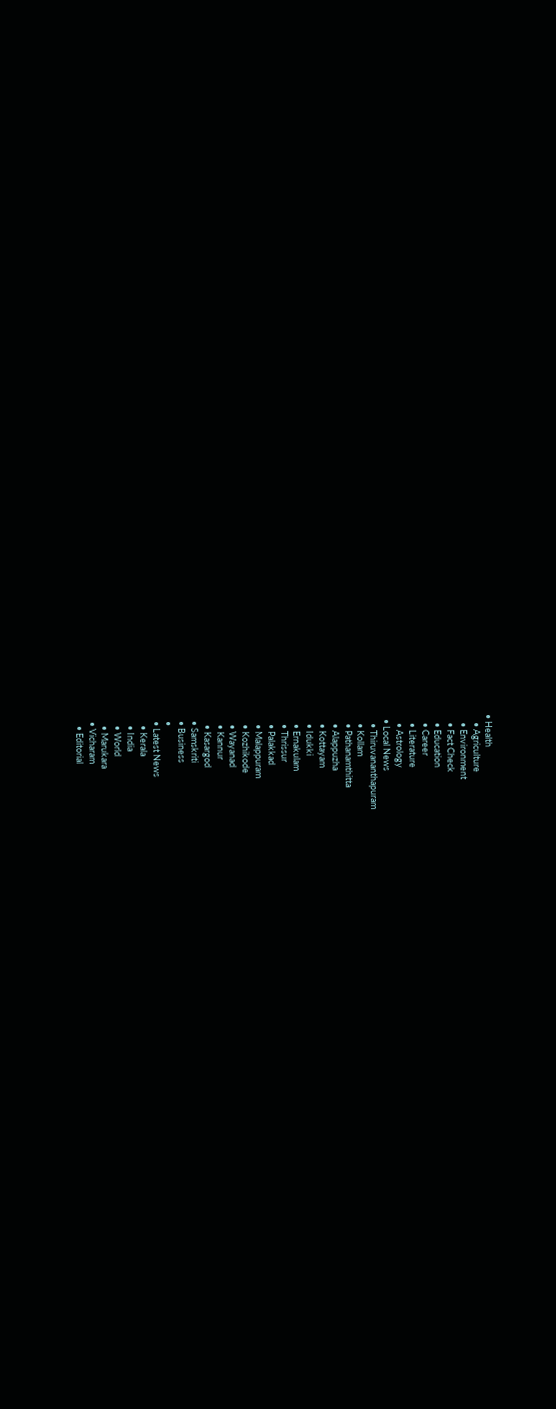• Health
    • Agriculture
    • Environment
    • Fact Check
    • Education
    • Career
    • Literature
    • Astrology
  • Local News
    • Thiruvananthapuram
    • Kollam
    • Pathanamthitta
    • Alappuzha
    • Kottayam
    • Idukki
    • Ernakulam
    • Thrissur
    • Palakkad
    • Malappuram
    • Kozhikode
    • Wayanad
    • Kannur
    • Kasargod
  • Samskriti
  • Business
  •
  • Latest News
    • Kerala
    • India
    • World
    • Marukara
  • Vicharam
    • Editorial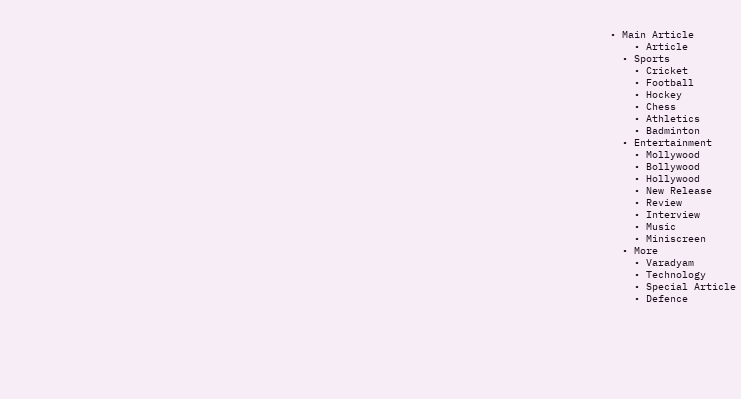• Main Article
    • Article
  • Sports
    • Cricket
    • Football
    • Hockey
    • Chess
    • Athletics
    • Badminton
  • Entertainment
    • Mollywood
    • Bollywood
    • Hollywood
    • New Release
    • Review
    • Interview
    • Music
    • Miniscreen
  • More
    • Varadyam
    • Technology
    • Special Article
    • Defence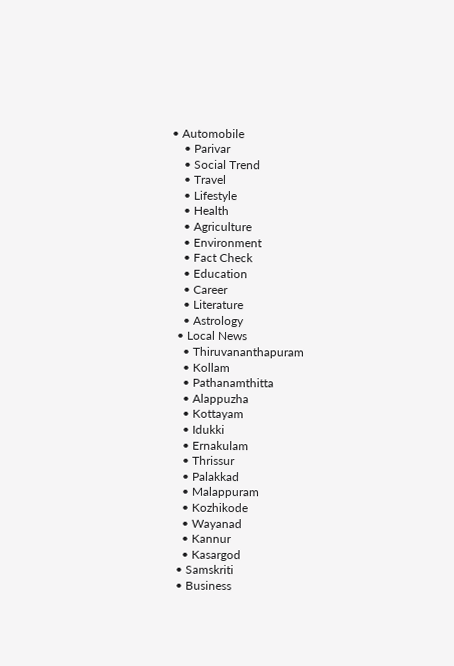• Automobile
    • Parivar
    • Social Trend
    • Travel
    • Lifestyle
    • Health
    • Agriculture
    • Environment
    • Fact Check
    • Education
    • Career
    • Literature
    • Astrology
  • Local News
    • Thiruvananthapuram
    • Kollam
    • Pathanamthitta
    • Alappuzha
    • Kottayam
    • Idukki
    • Ernakulam
    • Thrissur
    • Palakkad
    • Malappuram
    • Kozhikode
    • Wayanad
    • Kannur
    • Kasargod
  • Samskriti
  • Business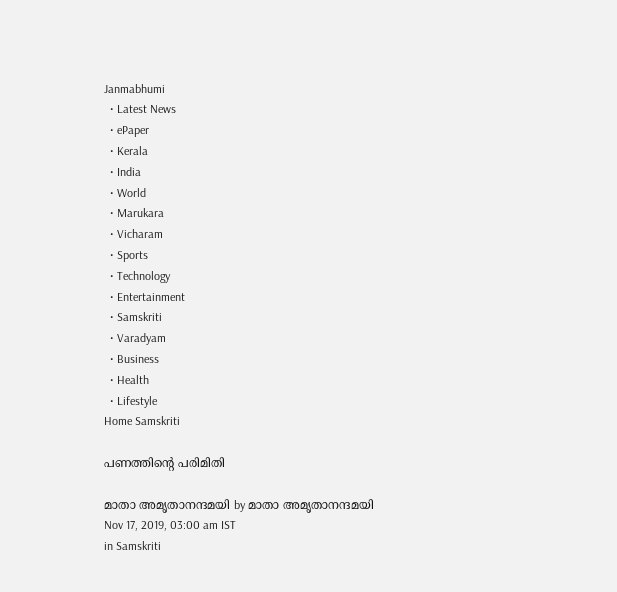Janmabhumi
  • Latest News
  • ePaper
  • Kerala
  • India
  • World
  • Marukara
  • Vicharam
  • Sports
  • Technology
  • Entertainment
  • Samskriti
  • Varadyam
  • Business
  • Health
  • Lifestyle
Home Samskriti

പണത്തിന്റെ പരിമിതി

മാതാ അമൃതാനന്ദമയി by മാതാ അമൃതാനന്ദമയി
Nov 17, 2019, 03:00 am IST
in Samskriti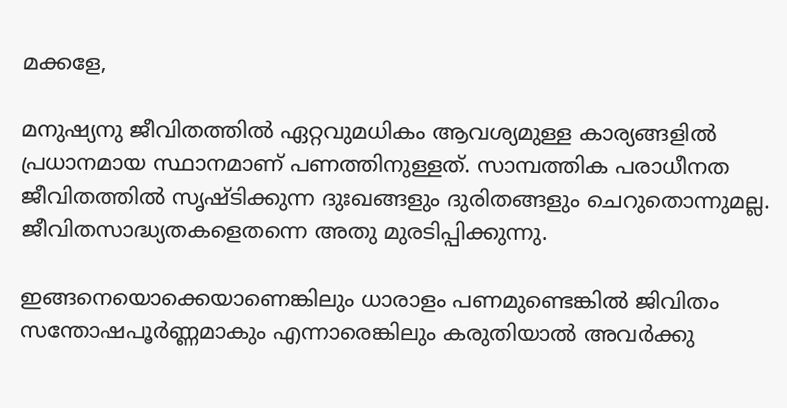മക്കളേ,

മനുഷ്യനു ജീവിതത്തില്‍ ഏറ്റവുമധികം ആവശ്യമുള്ള കാര്യങ്ങളില്‍ പ്രധാനമായ സ്ഥാനമാണ് പണത്തിനുള്ളത്. സാമ്പത്തിക പരാധീനത ജീവിതത്തില്‍ സൃഷ്ടിക്കുന്ന ദുഃഖങ്ങളും ദുരിതങ്ങളും ചെറുതൊന്നുമല്ല. ജീവിതസാദ്ധ്യതകളെതന്നെ അതു മുരടിപ്പിക്കുന്നു.

ഇങ്ങനെയൊക്കെയാണെങ്കിലും ധാരാളം പണമുണ്ടെങ്കില്‍ ജിവിതം സന്തോഷപൂര്‍ണ്ണമാകും എന്നാരെങ്കിലും കരുതിയാല്‍ അവര്‍ക്കു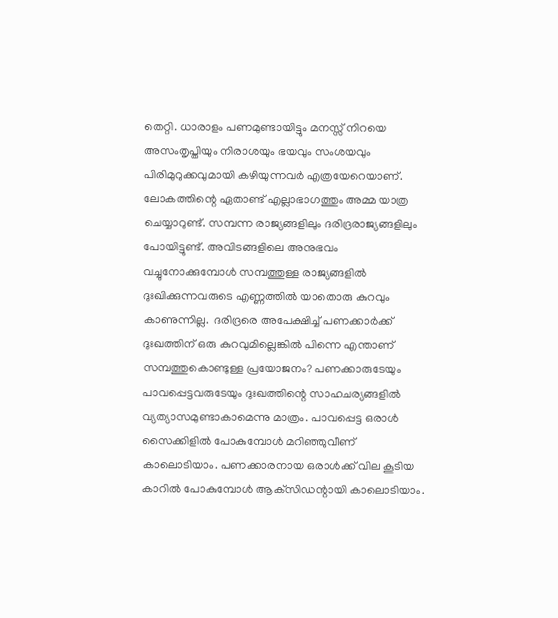തെറ്റി. ധാരാളം പണമുണ്ടായിട്ടും മനസ്സ് നിറയെ അസംതൃപ്തിയും നിരാശയും ഭയവും സംശയവും പിരിമുറുക്കവുമായി കഴിയുന്നവര്‍ എത്രയേറെയാണ്. ലോകത്തിന്റെ ഏതാണ്ട് എല്ലാഭാഗത്തും അമ്മ യാത്ര ചെയ്യാറുണ്ട്. സമ്പന്ന രാജ്യങ്ങളിലും ദരിദ്രരാജ്യങ്ങളിലും പോയിട്ടുണ്ട്. അവിടങ്ങളിലെ അനുഭവം വച്ചുനോക്കുമ്പോള്‍ സമ്പത്തുള്ള രാജ്യങ്ങളില്‍ ദുഃഖിക്കുന്നവരുടെ എണ്ണത്തില്‍ യാതൊരു കുറവും കാണുന്നില്ല.  ദരിദ്രരെ അപേക്ഷിച്ച് പണക്കാര്‍ക്ക് ദുഃഖത്തിന് ഒരു കുറവുമില്ലെങ്കില്‍ പിന്നെ എന്താണ് സമ്പത്തുകൊണ്ടുള്ള പ്രയോജനം? പണക്കാരുടേയും പാവപ്പെട്ടവരുടേയും ദുഃഖത്തിന്റെ സാഹചര്യങ്ങളില്‍ വ്യത്യാസമുണ്ടാകാമെന്നു മാത്രം. പാവപ്പെട്ട ഒരാള്‍ സൈക്കിളില്‍ പോകുമ്പോള്‍ മറിഞ്ഞുവീണ് കാലൊടിയാം. പണക്കാരനായ ഒരാള്‍ക്ക് വില കൂടിയ കാറില്‍ പോകുമ്പോള്‍ ആക്‌സിഡന്റായി കാലൊടിയാം.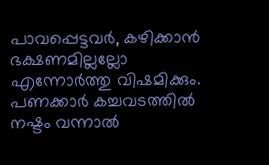പാവപ്പെട്ടവര്‍, കഴിക്കാന്‍ ഭക്ഷണമില്ലല്ലോ എന്നോര്‍ത്തു വിഷമിക്കും. പണക്കാര്‍ കച്ചവടത്തില്‍ നഷ്ടം വന്നാല്‍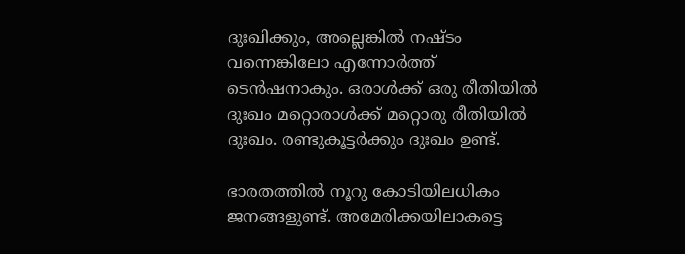ദുഃഖിക്കും, അല്ലെങ്കില്‍ നഷ്ടം വന്നെങ്കിലോ എന്നോര്‍ത്ത് ടെന്‍ഷനാകും. ഒരാള്‍ക്ക് ഒരു രീതിയില്‍ ദുഃഖം മറ്റൊരാള്‍ക്ക് മറ്റൊരു രീതിയില്‍ ദുഃഖം. രണ്ടുകൂട്ടര്‍ക്കും ദുഃഖം ഉണ്ട്.

ഭാരതത്തില്‍ നൂറു കോടിയിലധികം ജനങ്ങളുണ്ട്. അമേരിക്കയിലാകട്ടെ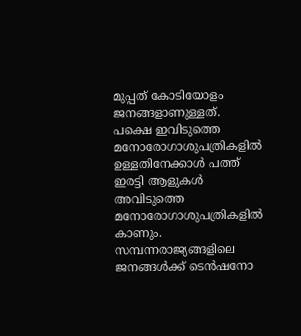മുപ്പത് കോടിയോളം ജനങ്ങളാണുള്ളത്. പക്ഷെ ഇവിടുത്തെ മനോരോഗാശുപത്രികളില്‍ ഉള്ളതിനേക്കാള്‍ പത്ത് ഇരട്ടി ആളുകള്‍ അവിടുത്തെ മനോരോഗാശുപത്രികളില്‍ കാണും. സമ്പന്നരാജ്യങ്ങളിലെ ജനങ്ങള്‍ക്ക് ടെന്‍ഷനോ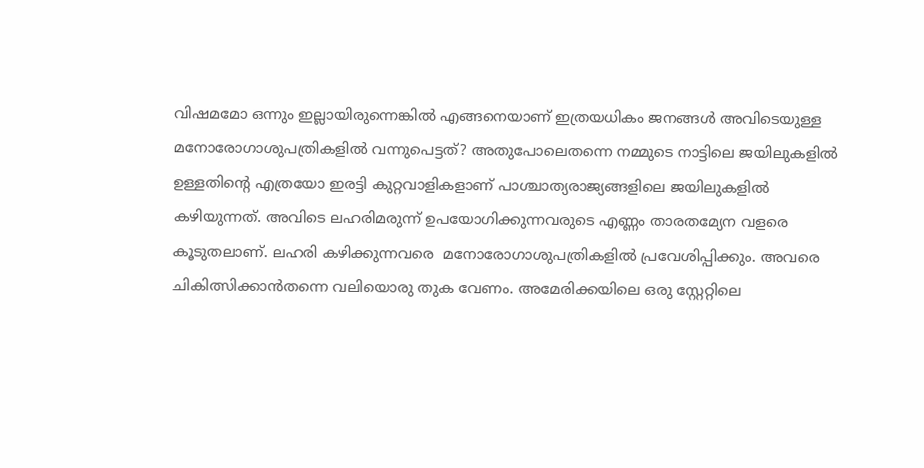വിഷമമോ ഒന്നും ഇല്ലായിരുന്നെങ്കില്‍ എങ്ങനെയാണ് ഇത്രയധികം ജനങ്ങള്‍ അവിടെയുള്ള മനോരോഗാശുപത്രികളില്‍ വന്നുപെട്ടത്? അതുപോലെതന്നെ നമ്മുടെ നാട്ടിലെ ജയിലുകളില്‍ ഉള്ളതിന്റെ എത്രയോ ഇരട്ടി കുറ്റവാളികളാണ് പാശ്ചാത്യരാജ്യങ്ങളിലെ ജയിലുകളില്‍ കഴിയുന്നത്. അവിടെ ലഹരിമരുന്ന് ഉപയോഗിക്കുന്നവരുടെ എണ്ണം താരതമ്യേന വളരെ കൂടുതലാണ്. ലഹരി കഴിക്കുന്നവരെ  മനോരോഗാശുപത്രികളില്‍ പ്രവേശിപ്പിക്കും. അവരെ ചികിത്സിക്കാന്‍തന്നെ വലിയൊരു തുക വേണം. അമേരിക്കയിലെ ഒരു സ്റ്റേറ്റിലെ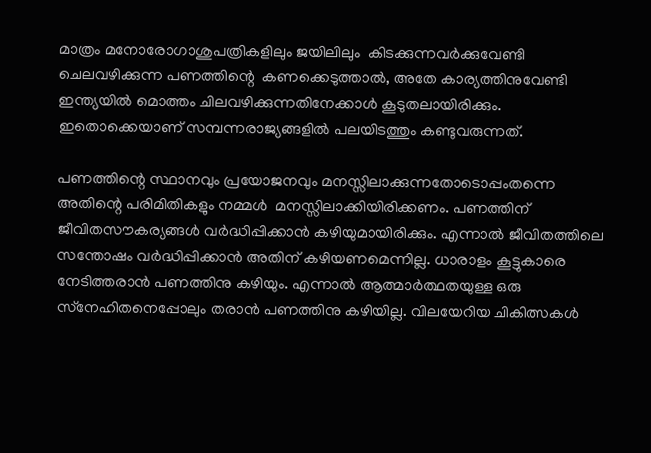മാത്രം മനോരോഗാശുപത്രികളിലും ജയിലിലും  കിടക്കുന്നവര്‍ക്കുവേണ്ടി ചെലവഴിക്കുന്ന പണത്തിന്റെ  കണക്കെടുത്താല്‍, അതേ കാര്യത്തിനുവേണ്ടി ഇന്ത്യയില്‍ മൊത്തം ചിലവഴിക്കുന്നതിനേക്കാള്‍ കൂടുതലായിരിക്കും. ഇതൊക്കെയാണ് സമ്പന്നരാജ്യങ്ങളില്‍ പലയിടത്തും കണ്ടുവരുന്നത്.

പണത്തിന്റെ സ്ഥാനവും പ്രയോജനവും മനസ്സിലാക്കുന്നതോടൊപ്പംതന്നെ അതിന്റെ പരിമിതികളും നമ്മള്‍  മനസ്സിലാക്കിയിരിക്കണം. പണത്തിന് ജീവിതസൗകര്യങ്ങള്‍ വര്‍ദ്ധിപ്പിക്കാന്‍ കഴിയുമായിരിക്കും. എന്നാല്‍ ജീവിതത്തിലെ സന്തോഷം വര്‍ദ്ധിപ്പിക്കാന്‍ അതിന് കഴിയണമെന്നില്ല. ധാരാളം കൂട്ടുകാരെ നേടിത്തരാന്‍ പണത്തിനു കഴിയും. എന്നാല്‍ ആത്മാര്‍ത്ഥതയുള്ള ഒരു സ്‌നേഹിതനെപ്പോലും തരാന്‍ പണത്തിനു കഴിയില്ല. വിലയേറിയ ചികിത്സകള്‍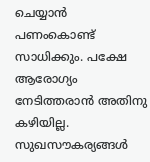ചെയ്യാന്‍ പണംകൊണ്ട് സാധിക്കും. പക്ഷേ ആരോഗ്യം നേടിത്തരാന്‍ അതിനു കഴിയില്ല. സുഖസൗകര്യങ്ങള്‍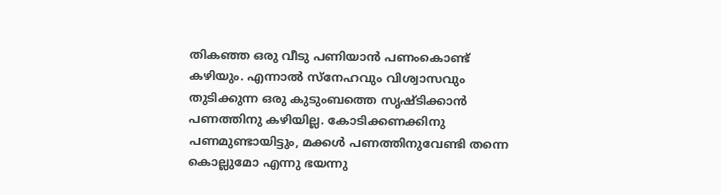തികഞ്ഞ ഒരു വീടു പണിയാന്‍ പണംകൊണ്ട് കഴിയും. എന്നാല്‍ സ്‌നേഹവും വിശ്വാസവും തുടിക്കുന്ന ഒരു കുടുംബത്തെ സൃഷ്ടിക്കാന്‍ പണത്തിനു കഴിയില്ല. കോടിക്കണക്കിനു പണമുണ്ടായിട്ടും, മക്കള്‍ പണത്തിനുവേണ്ടി തന്നെ കൊല്ലുമോ എന്നു ഭയന്നു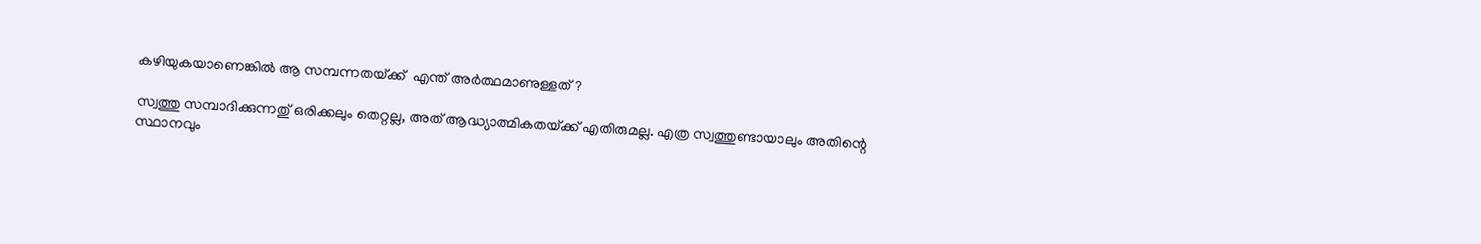കഴിയുകയാണെങ്കില്‍ ആ സമ്പന്നതയ്‌ക്ക്  എന്ത് അര്‍ത്ഥമാണുള്ളത്?

സ്വത്തു സമ്പാദിക്കുന്നതു് ഒരിക്കലും തെറ്റല്ല, അത് ആദ്ധ്യാത്മികതയ്‌ക്ക് എതിരുമല്ല. എത്ര സ്വത്തുണ്ടായാലും അതിന്റെ സ്ഥാനവും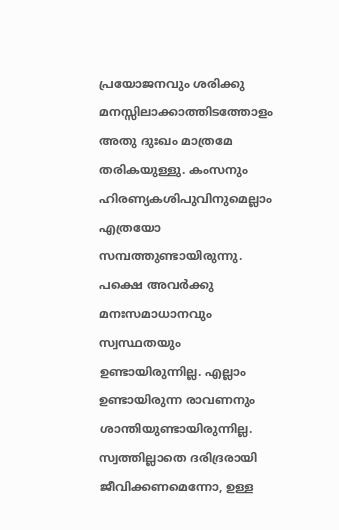പ്രയോജനവും ശരിക്കു മനസ്സിലാക്കാത്തിടത്തോളം  അതു ദുഃഖം മാത്രമേ തരികയുള്ളു. കംസനും ഹിരണ്യകശിപുവിനുമെല്ലാം എത്രയോ സമ്പത്തുണ്ടായിരുന്നു. പക്ഷെ അവര്‍ക്കു മനഃസമാധാനവും സ്വസ്ഥതയും ഉണ്ടായിരുന്നില്ല. എല്ലാം ഉണ്ടായിരുന്ന രാവണനും  ശാന്തിയുണ്ടായിരുന്നില്ല. സ്വത്തില്ലാതെ ദരിദ്രരായി ജീവിക്കണമെന്നോ, ഉള്ള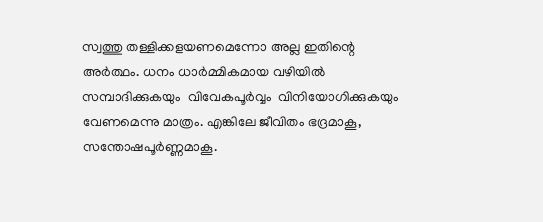സ്വത്തു തള്ളിക്കളയണമെന്നോ അല്ല ഇതിന്റെ അര്‍ത്ഥം. ധനം ധാര്‍മ്മികമായ വഴിയില്‍ സമ്പാദിക്കുകയും  വിവേകപൂര്‍വ്വം  വിനിയോഗിക്കുകയും വേണമെന്നു മാത്രം. എങ്കിലേ ജീവിതം ഭദ്രമാകൂ, സന്തോഷപൂര്‍ണ്ണമാകൂ.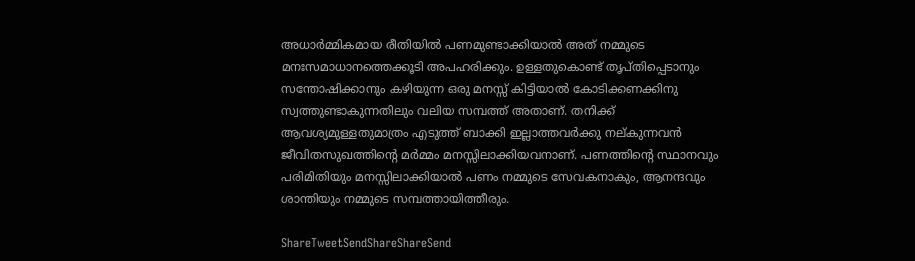അധാര്‍മ്മികമായ രീതിയില്‍ പണമുണ്ടാക്കിയാല്‍ അത് നമ്മുടെ മനഃസമാധാനത്തെക്കൂടി അപഹരിക്കും. ഉള്ളതുകൊണ്ട് തൃപ്തിപ്പെടാനും സന്തോഷിക്കാനും കഴിയുന്ന ഒരു മനസ്സ് കിട്ടിയാല്‍ കോടിക്കണക്കിനു സ്വത്തുണ്ടാകുന്നതിലും വലിയ സമ്പത്ത് അതാണ്. തനിക്ക് ആവശ്യമുള്ളതുമാത്രം എടുത്ത് ബാക്കി ഇല്ലാത്തവര്‍ക്കു നല്കുന്നവന്‍ ജീവിതസുഖത്തിന്റെ മര്‍മ്മം മനസ്സിലാക്കിയവനാണ്. പണത്തിന്റെ സ്ഥാനവും പരിമിതിയും മനസ്സിലാക്കിയാല്‍ പണം നമ്മുടെ സേവകനാകും, ആനന്ദവും ശാന്തിയും നമ്മുടെ സമ്പത്തായിത്തീരും.

ShareTweetSendShareShareSend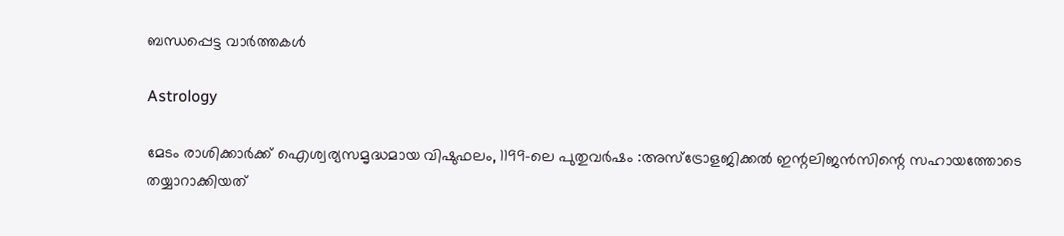ബന്ധപ്പെട്ട വാര്‍ത്തകള്‍

Astrology

മേടം രാശിക്കാർക്ക് ഐശ്വര്യസമൃദ്ധമായ വിഷുഫലം, 1199-ലെ പുതുവർഷം :അസ്ട്രോളജിക്കൽ ഇന്റലിജൻസിന്റെ സഹായത്തോടെ തയ്യാറാക്കിയത്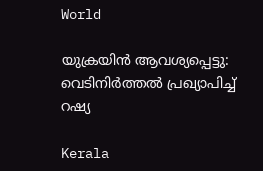World

യുക്രയിന്‍ ആവശ്യപ്പെട്ടു: വെടിനിർത്തൽ പ്രഖ്യാപിച്ച് റഷ്യ

Kerala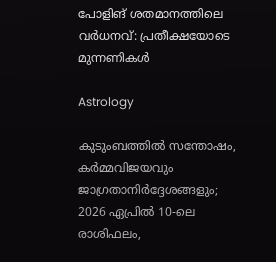പോളിങ് ശതമാനത്തിലെ വർധനവ്: പ്രതീക്ഷയോടെ മുന്നണികൾ

Astrology

കുടുംബത്തിൽ സന്തോഷം, കർമ്മവിജയവും ജാഗ്രതാനിർദ്ദേശങ്ങളും; 2026 ഏപ്രിൽ 10-ലെ രാശിഫലം,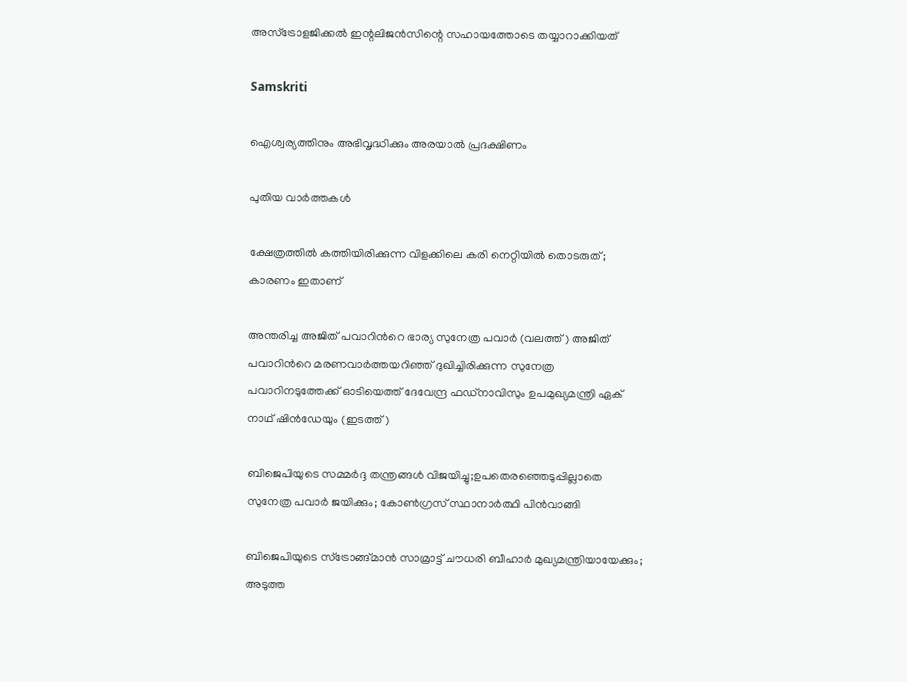അസ്ട്രോളജിക്കൽ ഇന്റലിജൻസിന്റെ സഹായത്തോടെ തയ്യാറാക്കിയത്

Samskriti

ഐശ്വര്യത്തിനും അഭിവൃദ്ധിക്കും അരയാൽ പ്രദക്ഷിണം

പുതിയ വാര്‍ത്തകള്‍

ക്ഷേത്രത്തിൽ കത്തിയിരിക്കുന്ന വിളക്കിലെ കരി നെറ്റിയിൽ തൊടരുത്; കാരണം ഇതാണ്

അന്തരിച്ച അജിത് പവാറിന്‍റെ ഭാര്യ സുനേത്ര പവാര്‍ (വലത്ത്) അജിത് പവാറിന്‍റെ മരണവാര്‍ത്തയറിഞ്ഞ് ദുഖിച്ചിരിക്കുന്ന സുനേത്ര പവാറിനടുത്തേക്ക് ഓടിയെത്ത് ദേവേന്ദ്ര ഫഡ്നാവിസും ഉപമുഖ്യമന്ത്രി ഏക് നാഥ് ഷിന്‍ഡേയും (ഇടത്ത്)

ബിജെപിയുടെ സമ്മര്‍ദ്ദ തന്ത്രങ്ങള്‍ വിജയിച്ചു;ഉപതെരഞ്ഞെടുപ്പില്ലാതെ സുനേത്ര പവാര്‍ ജയിക്കും; കോണ്‍ഗ്രസ് സ്ഥാനാര്‍ത്ഥി പിന്‍വാങ്ങി

ബിജെപിയുടെ സ്ട്രോങ്ങ്മാന്‍ സാമ്രാട്ട് ചൗധരി ബീഹാര്‍ മുഖ്യമന്ത്രിയായേക്കും; അടുത്ത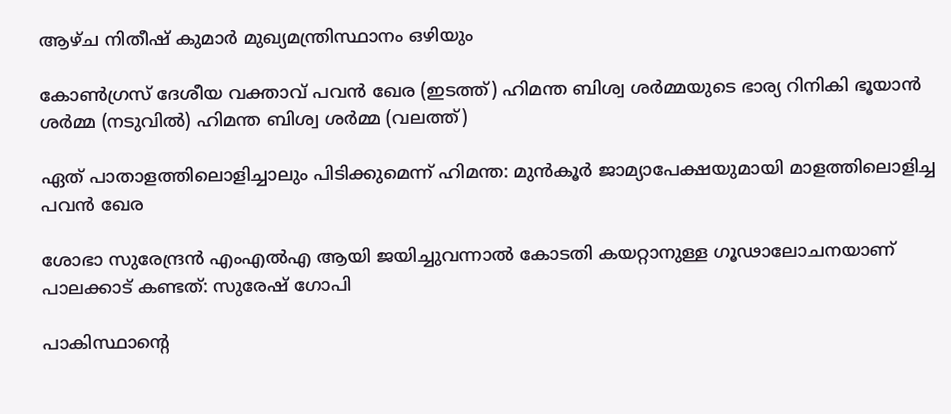ആഴ്ച നിതീഷ് കുമാര്‍ മുഖ്യമന്ത്രിസ്ഥാനം ഒഴിയും

കോണ്‍ഗ്രസ് ദേശീയ വക്താവ് പവന്‍ ഖേര (ഇടത്ത്) ഹിമന്ത ബിശ്വ ശര്‍മ്മയുടെ ഭാര്യ റിനികി ഭൂയാന്‍ ശര്‍മ്മ (നടുവില്‍) ഹിമന്ത ബിശ്വ ശര്‍മ്മ (വലത്ത്)

ഏത് പാതാളത്തിലൊളിച്ചാലും പിടിക്കുമെന്ന് ഹിമന്ത: മുന്‍കൂര്‍ ജാമ്യാപേക്ഷയുമായി മാളത്തിലൊളിച്ച പവന്‍ ഖേര

ശോഭാ സുരേന്ദ്രന്‍ എംഎല്‍എ ആയി ജയിച്ചുവന്നാല്‍ കോടതി കയറ്റാനുള്ള ഗൂഢാലോചനയാണ് പാലക്കാട് കണ്ടത്: സുരേഷ് ഗോപി

പാകിസ്ഥാന്‍റെ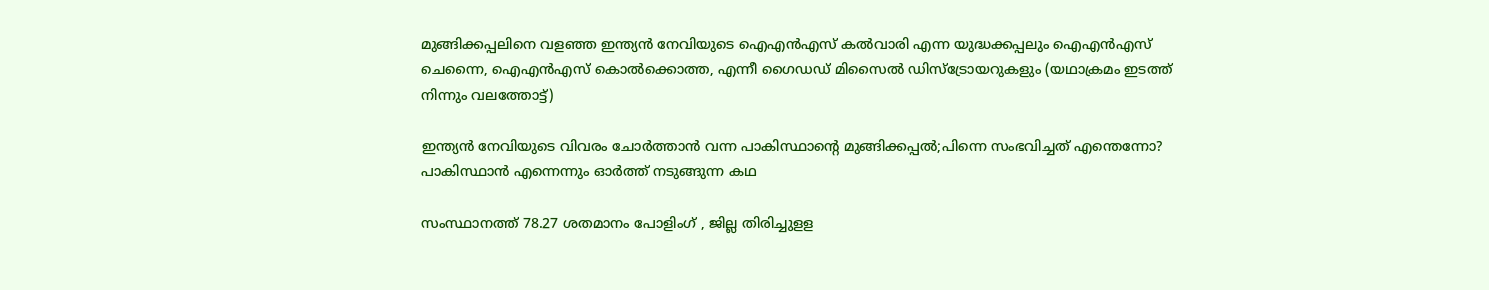മുങ്ങിക്കപ്പലിനെ വളഞ്ഞ ഇന്ത്യന്‍ നേവിയുടെ ഐഎന്‍എസ് കല്‍വാരി എന്ന യുദ്ധക്കപ്പലും ഐഎന്‍എസ് ചെന്നൈ, ഐഎന്‍എസ് കൊല്‍ക്കൊത്ത, എന്നീ ഗൈഡഡ് മിസൈല്‍ ഡിസ്ട്രോയറുകളും (യഥാക്രമം ഇടത്ത് നിന്നും വലത്തോട്ട്)

ഇന്ത്യന്‍ നേവിയുടെ വിവരം ചോര്‍ത്താന്‍ വന്ന പാകിസ്ഥാന്റെ മുങ്ങിക്കപ്പല്‍;പിന്നെ സംഭവിച്ചത് എന്തെന്നോ? പാകിസ്ഥാന്‍ എന്നെന്നും ഓര്‍ത്ത് നടുങ്ങുന്ന കഥ

സംസ്ഥാനത്ത് 78.27 ശതമാനം പോളിംഗ് , ജില്ല തിരിച്ചുളള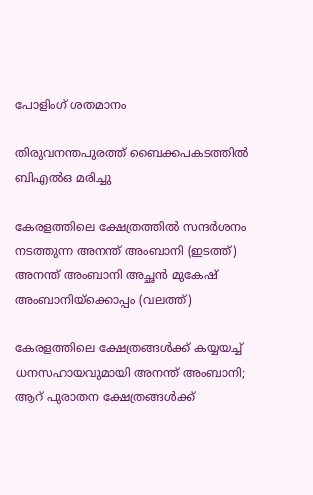പോളിംഗ് ശതമാനം

തിരുവനന്തപുരത്ത് ബൈക്കപകടത്തില്‍ ബിഎല്‍ഒ മരിച്ചു

കേരളത്തിലെ ക്ഷേത്രത്തില്‍ സന്ദര്‍ശനം നടത്തുന്ന അനന്ത് അംബാനി (ഇടത്ത്) അനന്ത് അംബാനി അച്ഛന്‍ മുകേഷ് അംബാനിയ്ക്കൊപ്പം (വലത്ത്)

കേരളത്തിലെ ക്ഷേത്രങ്ങള്‍ക്ക് കയ്യയച്ച് ധനസഹായവുമായി അനന്ത് അംബാനി; ആറ് പുരാതന ക്ഷേത്രങ്ങൾക്ക്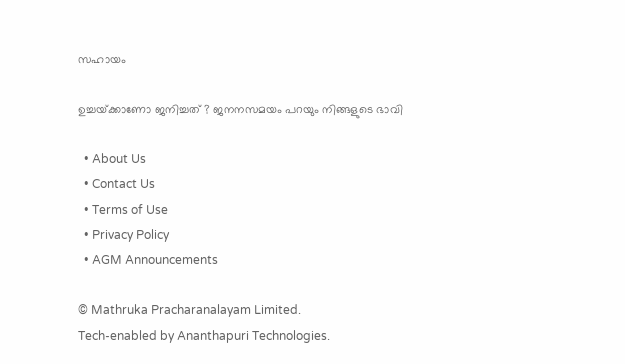സഹായം

ഉച്ചയ്‌ക്കാണോ ജനിച്ചത് ? ജനനസമയം പറയും നിങ്ങളുടെ ഭാവി

  • About Us
  • Contact Us
  • Terms of Use
  • Privacy Policy
  • AGM Announcements

© Mathruka Pracharanalayam Limited.
Tech-enabled by Ananthapuri Technologies.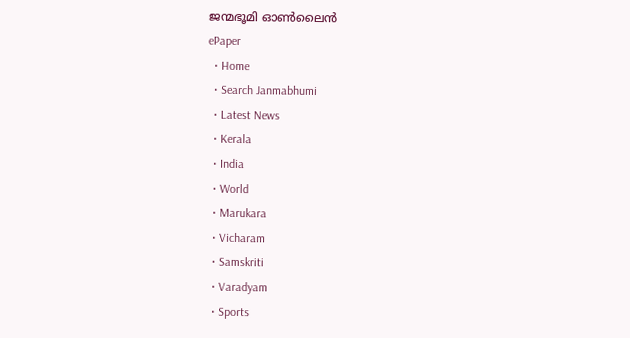ജന്മഭൂമി ഓണ്‍ലൈന്‍
ePaper
  • Home
  • Search Janmabhumi
  • Latest News
  • Kerala
  • India
  • World
  • Marukara
  • Vicharam
  • Samskriti
  • Varadyam
  • Sports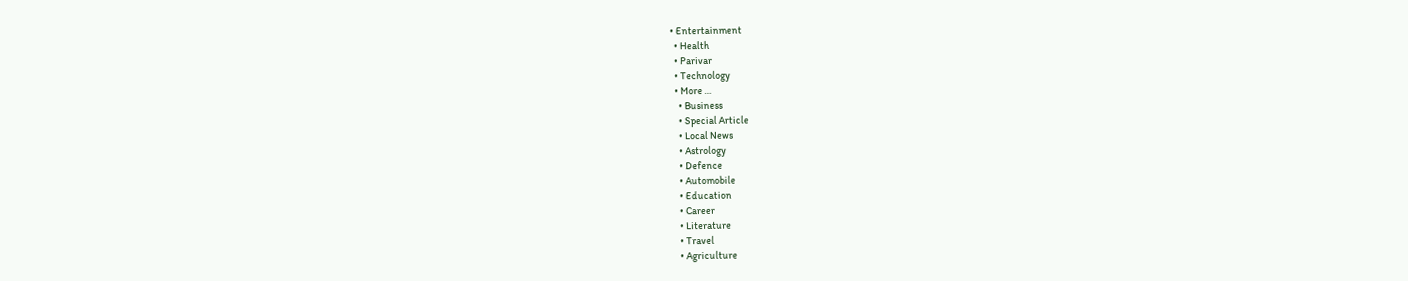• Entertainment
  • Health
  • Parivar
  • Technology
  • More …
    • Business
    • Special Article
    • Local News
    • Astrology
    • Defence
    • Automobile
    • Education
    • Career
    • Literature
    • Travel
    • Agriculture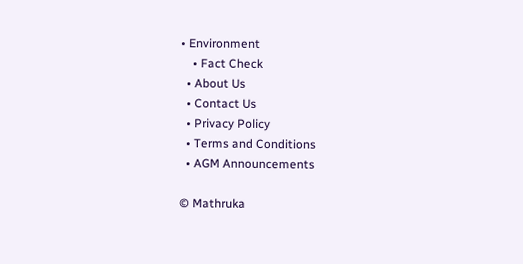• Environment
    • Fact Check
  • About Us
  • Contact Us
  • Privacy Policy
  • Terms and Conditions
  • AGM Announcements

© Mathruka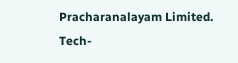Pracharanalayam Limited.
Tech-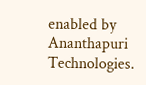enabled by Ananthapuri Technologies.